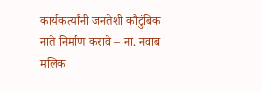कार्यकर्त्यांनी जनतेशी कौटुंबिक नाते निर्माण करावे – ना. नवाब मलिक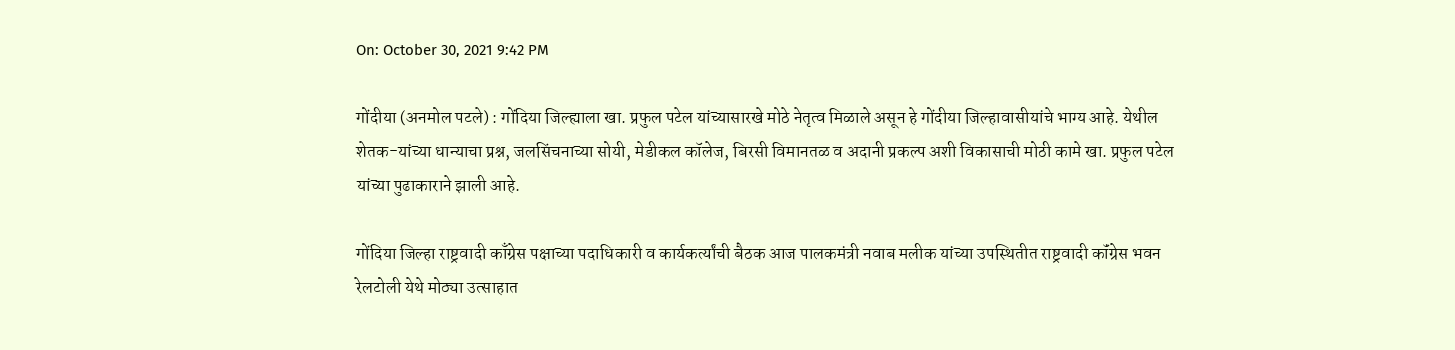On: October 30, 2021 9:42 PM

गोंदीया (अनमोल पटले) : गोंदिया जिल्ह्याला खा. प्रफुल पटेल यांच्यासारखे मोठे नेतृत्व मिळाले असून हे गोंदीया जिल्हावासीयांचे भाग्य आहे. येथील शेतक-यांच्या धान्याचा प्रश्न, जलसिंचनाच्या सोयी, मेडीकल कॉलेज, बिरसी विमानतळ व अदानी प्रकल्प अशी विकासाची मोठी कामे खा. प्रफुल पटेल यांच्या पुढाकाराने झाली आहे.

गोंदिया जिल्हा राष्ट्रवादी काँग्रेस पक्षाच्या पदाधिकारी व कार्यकर्त्यांची बैठक आज पालकमंत्री नवाब मलीक यांच्या उपस्थितीत राष्ट्रवादी कॉंग्रेस भवन रेलटोली येथे मोठ्या उत्साहात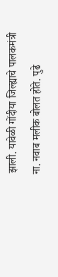झाली. यावेळी गोंदीया जिल्ह्याचे पालकमंत्री ना. नवाब मलीक बोलत होते. पुढे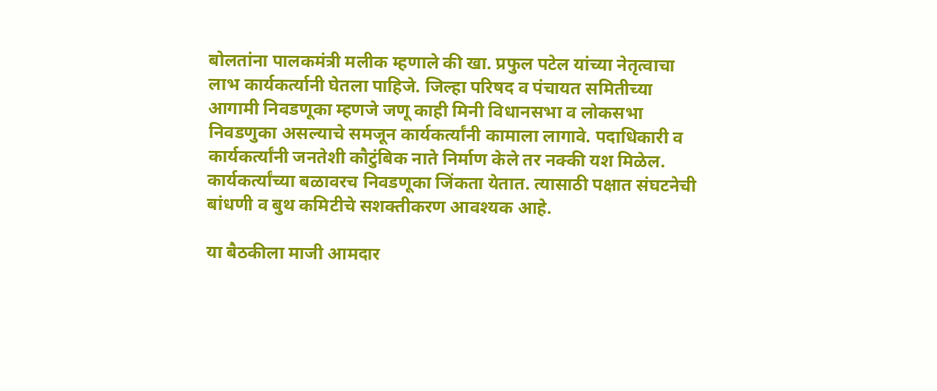बोलतांना पालकमंत्री मलीक म्हणाले की खा. प्रफुल पटेल यांच्या नेतृत्वाचा लाभ कार्यकर्त्यानी घेतला पाहिजे. जिल्हा परिषद व पंचायत समितीच्या आगामी निवडणूका म्हणजे जणू काही मिनी विधानसभा व लोकसभा निवडणुका असल्याचे समजून कार्यकर्त्यांनी कामाला लागावे. पदाधिकारी व कार्यकर्त्यांनी जनतेशी कौटुंबिक नाते निर्माण केले तर नक्की यश मिळेल. कार्यकर्त्यांच्या बळावरच निवडणूका जिंकता येतात. त्यासाठी पक्षात संघटनेची बांधणी व बुथ कमिटीचे सशक्तीकरण आवश्यक आहे.

या बैठकीला माजी आमदार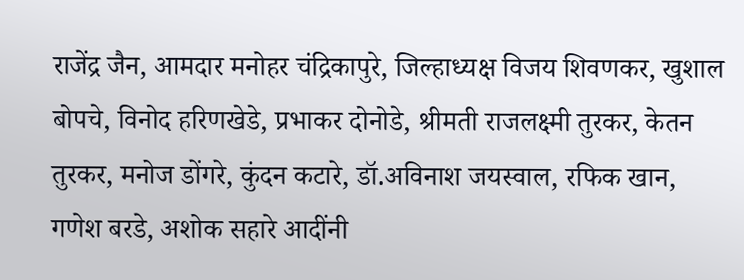राजेंद्र जैन, आमदार मनोहर चंद्रिकापुरे, जिल्हाध्यक्ष विजय शिवणकर, खुशाल बोपचे, विनोद हरिणखेडे, प्रभाकर दोनोडे, श्रीमती राजलक्ष्मी तुरकर, केतन तुरकर, मनोज डोंगरे, कुंदन कटारे, डॉ.अविनाश जयस्वाल, रफिक खान, गणेश बरडे, अशोक सहारे आदींनी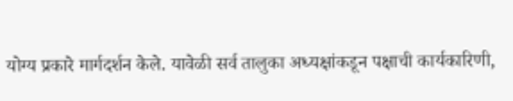योग्य प्रकारे मार्गदर्शन केले. यावेळी सर्व तालुका अध्यक्षांकडून पक्षाची कार्यकारिणी,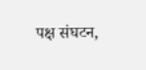पक्ष संघटन,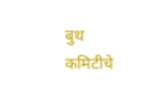बुथ कमिटीचे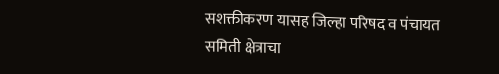सशक्तीकरण यासह जिल्हा परिषद व पंचायत समिती क्षेत्राचा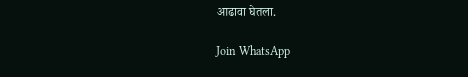आढावा घेतला.

Join WhatsApp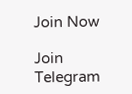Join Now

Join Telegram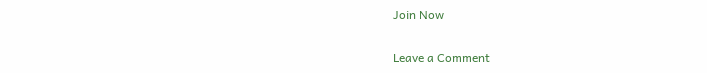Join Now

Leave a Comment